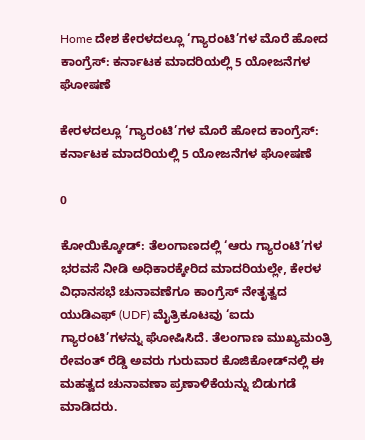Home ದೇಶ ಕೇರಳದಲ್ಲೂ ‘ಗ್ಯಾರಂಟಿ’ಗಳ ಮೊರೆ ಹೋದ ಕಾಂಗ್ರೆಸ್: ಕರ್ನಾಟಕ ಮಾದರಿಯಲ್ಲಿ 5 ಯೋಜನೆಗಳ ಘೋಷಣೆ

ಕೇರಳದಲ್ಲೂ ‘ಗ್ಯಾರಂಟಿ’ಗಳ ಮೊರೆ ಹೋದ ಕಾಂಗ್ರೆಸ್: ಕರ್ನಾಟಕ ಮಾದರಿಯಲ್ಲಿ 5 ಯೋಜನೆಗಳ ಘೋಷಣೆ

0

ಕೋಯಿಕ್ಕೋಡ್: ತೆಲಂಗಾಣದಲ್ಲಿ ‘ಆರು ಗ್ಯಾರಂಟಿ’ಗಳ ಭರವಸೆ ನೀಡಿ ಅಧಿಕಾರಕ್ಕೇರಿದ ಮಾದರಿಯಲ್ಲೇ, ಕೇರಳ ವಿಧಾನಸಭೆ ಚುನಾವಣೆಗೂ ಕಾಂಗ್ರೆಸ್ ನೇತೃತ್ವದ ಯುಡಿಎಫ್ (UDF) ಮೈತ್ರಿಕೂಟವು ‘ಐದು ಗ್ಯಾರಂಟಿ’ಗಳನ್ನು ಘೋಷಿಸಿದೆ. ತೆಲಂಗಾಣ ಮುಖ್ಯಮಂತ್ರಿ ರೇವಂತ್ ರೆಡ್ಡಿ ಅವರು ಗುರುವಾರ ಕೊಜಿಕೋಡ್‌ನಲ್ಲಿ ಈ ಮಹತ್ವದ ಚುನಾವಣಾ ಪ್ರಣಾಳಿಕೆಯನ್ನು ಬಿಡುಗಡೆ ಮಾಡಿದರು.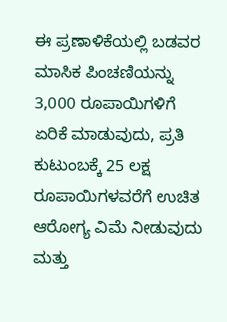ಈ ಪ್ರಣಾಳಿಕೆಯಲ್ಲಿ ಬಡವರ ಮಾಸಿಕ ಪಿಂಚಣಿಯನ್ನು 3,000 ರೂಪಾಯಿಗಳಿಗೆ ಏರಿಕೆ ಮಾಡುವುದು, ಪ್ರತಿ ಕುಟುಂಬಕ್ಕೆ 25 ಲಕ್ಷ ರೂಪಾಯಿಗಳವರೆಗೆ ಉಚಿತ ಆರೋಗ್ಯ ವಿಮೆ ನೀಡುವುದು ಮತ್ತು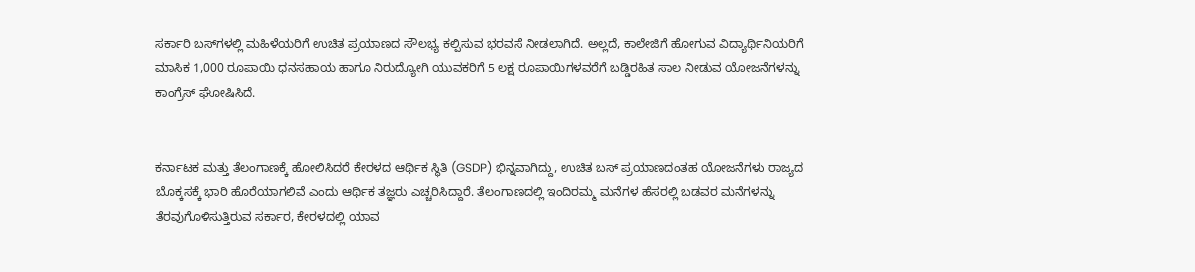ಸರ್ಕಾರಿ ಬಸ್‌ಗಳಲ್ಲಿ ಮಹಿಳೆಯರಿಗೆ ಉಚಿತ ಪ್ರಯಾಣದ ಸೌಲಭ್ಯ ಕಲ್ಪಿಸುವ ಭರವಸೆ ನೀಡಲಾಗಿದೆ. ಅಲ್ಲದೆ, ಕಾಲೇಜಿಗೆ ಹೋಗುವ ವಿದ್ಯಾರ್ಥಿನಿಯರಿಗೆ ಮಾಸಿಕ 1,000 ರೂಪಾಯಿ ಧನಸಹಾಯ ಹಾಗೂ ನಿರುದ್ಯೋಗಿ ಯುವಕರಿಗೆ 5 ಲಕ್ಷ ರೂಪಾಯಿಗಳವರೆಗೆ ಬಡ್ಡಿರಹಿತ ಸಾಲ ನೀಡುವ ಯೋಜನೆಗಳನ್ನು ಕಾಂಗ್ರೆಸ್ ಘೋಷಿಸಿದೆ.


ಕರ್ನಾಟಕ ಮತ್ತು ತೆಲಂಗಾಣಕ್ಕೆ ಹೋಲಿಸಿದರೆ ಕೇರಳದ ಆರ್ಥಿಕ ಸ್ಥಿತಿ (GSDP) ಭಿನ್ನವಾಗಿದ್ದು, ಉಚಿತ ಬಸ್ ಪ್ರಯಾಣದಂತಹ ಯೋಜನೆಗಳು ರಾಜ್ಯದ ಬೊಕ್ಕಸಕ್ಕೆ ಭಾರಿ ಹೊರೆಯಾಗಲಿವೆ ಎಂದು ಆರ್ಥಿಕ ತಜ್ಞರು ಎಚ್ಚರಿಸಿದ್ದಾರೆ. ತೆಲಂಗಾಣದಲ್ಲಿ ಇಂದಿರಮ್ಮ ಮನೆಗಳ ಹೆಸರಲ್ಲಿ ಬಡವರ ಮನೆಗಳನ್ನು ತೆರವುಗೊಳಿಸುತ್ತಿರುವ ಸರ್ಕಾರ, ಕೇರಳದಲ್ಲಿ ಯಾವ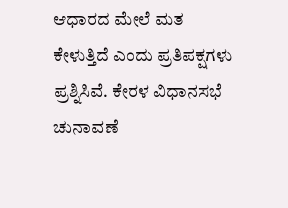ಆಧಾರದ ಮೇಲೆ ಮತ ಕೇಳುತ್ತಿದೆ ಎಂದು ಪ್ರತಿಪಕ್ಷಗಳು ಪ್ರಶ್ನಿಸಿವೆ. ಕೇರಳ ವಿಧಾನಸಭೆ ಚುನಾವಣೆ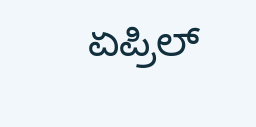ಏಪ್ರಿಲ್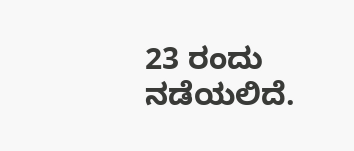23 ರಂದು ನಡೆಯಲಿದೆ.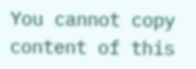You cannot copy content of this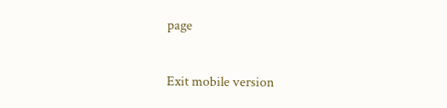page

Exit mobile version